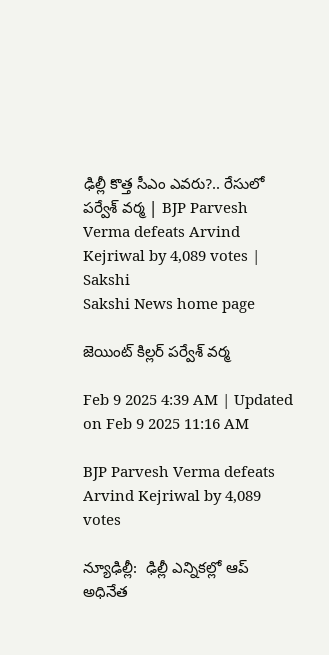ఢిల్లీ కొత్త సీఎం ఎవరు?.. రేసులో పర్వేశ్‌ వర్మ | BJP Parvesh Verma defeats Arvind Kejriwal by 4,089 votes | Sakshi
Sakshi News home page

జెయింట్‌ కిల్లర్‌ పర్వేశ్‌ వర్మ

Feb 9 2025 4:39 AM | Updated on Feb 9 2025 11:16 AM

BJP Parvesh Verma defeats Arvind Kejriwal by 4,089 votes

న్యూఢిల్లీ:  ఢిల్లీ ఎన్నికల్లో ఆప్‌ అధినేత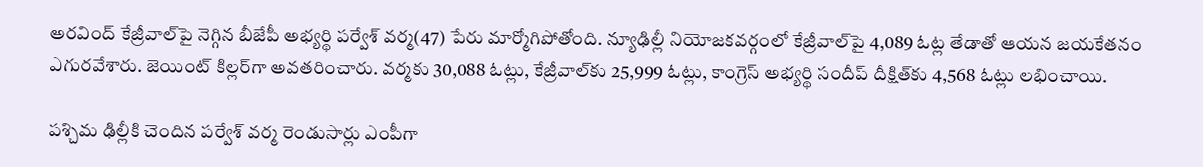అరవింద్‌ కేజ్రీవాల్‌పై నెగ్గిన బీజేపీ అభ్యర్థి పర్వేశ్‌ వర్మ(47) పేరు మార్మోగిపోతోంది. న్యూఢిల్లీ నియోజకవర్గంలో కేజ్రీవాల్‌పై 4,089 ఓట్ల తేడాతో ఆయన జయకేతనం ఎగురవేశారు. జెయింట్‌ కిల్లర్‌గా అవతరించారు. వర్మకు 30,088 ఓట్లు, కేజ్రీవాల్‌కు 25,999 ఓట్లు, కాంగ్రెస్‌ అభ్యర్థి సందీప్‌ దీక్షిత్‌కు 4,568 ఓట్లు లభించాయి.

పశ్చిమ ఢిల్లీకి చెందిన పర్వేశ్‌ వర్మ రెండుసార్లు ఎంపీగా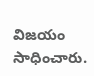విజయం సాధించారు.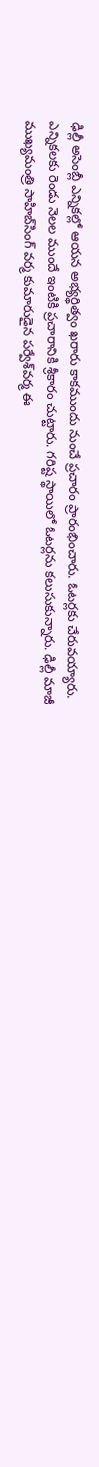ఢిల్లీ అసెంబ్లీ ఎన్నికల్లో ఆయన అభ్యర్థిత్వం ఖరారు కాకముందు నుంచే ప్రచారం ప్రారంభించారు. ఓటర్లకు చేరువయ్యారు. ఎన్నికలకు రెండు నెలల ముందే ఇంటికి ప్రచారానికి శ్రీకారం చుట్టారు. గరిష్ట స్థాయిలో ఓటర్లను కలుసుకున్నారు. ఢిల్లీ మాజీ ముఖ్యమంత్రి సాహిబ్‌సింగ్‌ వర్మ కుమారుడైన పర్వేశ్‌వర్మ ఈ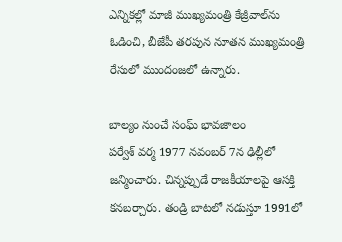ఎన్నికల్లో మాజీ ముఖ్యమంత్రి కేజ్రీవాల్‌ను ఓడించి, బీజేపీ తరపున నూతన ముఖ్యమంత్రి రేసులో ముందంజలో ఉన్నారు.

బాల్యం నుంచే సంఘ్‌ భావజాలం
పర్వేశ్‌ వర్మ 1977 నవంబర్‌ 7న ఢిల్లీలో జన్మించారు. చిన్నప్పుడే రాజకీయాలపై ఆసక్తి కనబర్చారు. తండ్రి బాటలో నడుస్తూ 1991లో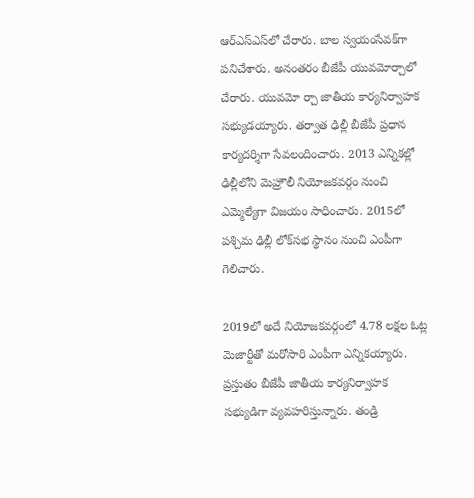ఆర్‌ఎస్‌ఎస్‌లో చేరారు. బాల స్వయంసేవక్‌గా పనిచేశారు. అనంతరం బీజేపీ యువమోర్చాలో చేరారు. యువమో ర్చా జాతీయ కార్యనిర్వాహక సభ్యుడయ్యారు. తర్వాత ఢిల్లీ బీజేపీ ప్రధాన కార్యదర్శిగా సేవలందించారు. 2013 ఎన్నికల్లో ఢిల్లీలోని మెహ్రౌలీ నియోజకవర్గం నుంచి ఎమ్మెల్యేగా విజయం సాధించారు. 2015లో పశ్చిమ ఢిల్లీ లోక్‌సభ స్థానం నుంచి ఎంపీగా గెలిచారు.

2019లో అదే నియోజకవర్గంలో 4.78 లక్షల ఓట్ల మెజార్టీతో మరోసారి ఎంపీగా ఎన్నికయ్యారు. ప్రస్తుతం బీజేపీ జాతీయ కార్యనిర్వాహక సభ్యుడిగా వ్యవహరిస్తున్నారు. తండ్రి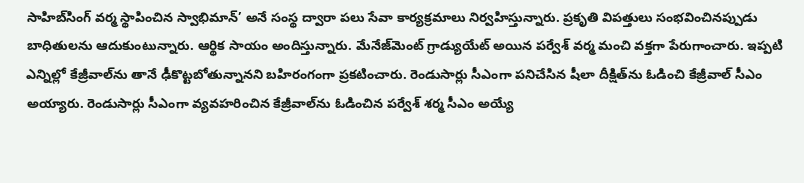సాహిబ్‌సింగ్‌ వర్మ స్థాపించిన స్వాభిమాన్‌’ అనే సంస్థ ద్వారా పలు సేవా కార్యక్రమాలు నిర్వహిస్తున్నారు. ప్రకృతి విపత్తులు సంభవించినప్పుడు బాధితులను ఆదుకుంటున్నారు. ఆర్థిక సాయం అందిస్తున్నారు. మేనేజ్‌మెంట్‌ గ్రాడ్యుయేట్‌ అయిన పర్వేశ్‌ వర్మ మంచి వక్తగా పేరుగాంచారు. ఇప్పటి ఎన్నిల్లో కేజ్రీవాల్‌ను తానే ఢీకొట్టబోతున్నానని బహిరంగంగా ప్రకటించారు. రెండుసార్లు సీఎంగా పనిచేసిన షీలా దీక్షిత్‌ను ఓడించి కేజ్రీవాల్‌ సీఎం అయ్యారు. రెండుసార్లు సీఎంగా వ్యవహరించిన కేజ్రీవాల్‌ను ఓడించిన పర్వేశ్‌ శర్మ సీఎం అయ్యే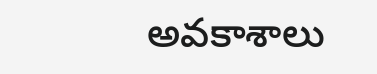అవకాశాలు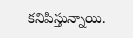కనిపిస్తున్నాయి.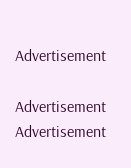Advertisement

Advertisement
Advertisement